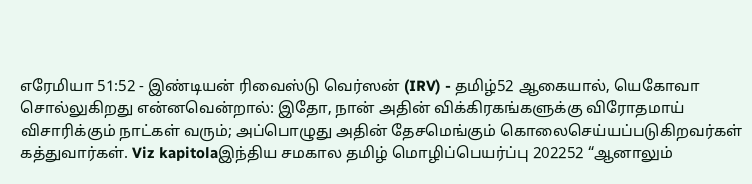எரேமியா 51:52 - இண்டியன் ரிவைஸ்டு வெர்ஸன் (IRV) - தமிழ்52 ஆகையால், யெகோவா சொல்லுகிறது என்னவென்றால்: இதோ, நான் அதின் விக்கிரகங்களுக்கு விரோதமாய் விசாரிக்கும் நாட்கள் வரும்; அப்பொழுது அதின் தேசமெங்கும் கொலைசெய்யப்படுகிறவர்கள் கத்துவார்கள். Viz kapitolaஇந்திய சமகால தமிழ் மொழிப்பெயர்ப்பு 202252 “ஆனாலும்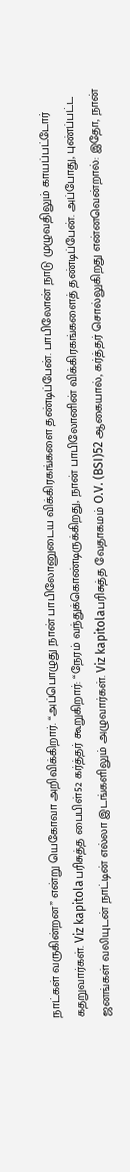நாட்கள் வருகின்றன” என்று யெகோவா அறிவிக்கிறார். “அப்பொழுது நான் பாபிலோனுடைய விக்கிரகங்களை தண்டிப்பேன். பாபிலோன் நாடு முழுவதிலும் காயப்பட்டோர் கதறுவார்கள். Viz kapitolaபரிசுத்த பைபிள்52 கர்த்தர் கூறுகிறார்: “நேரம் வந்துக்கொண்டிருக்கிறது, நான் பாபிலோனின் விக்கிரகங்களைத் தண்டிப்பேன். அப்போது, புண்ப்பட்ட ஜனங்கள் வலியுடன் நாட்டின் எல்லா இடங்களிலும் அழுவார்கள். Viz kapitolaபரிசுத்த வேதாகமம் O.V. (BSI)52 ஆகையால், கர்த்தர் சொல்லுகிறது என்னவென்றால்: இதோ, நான்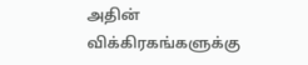அதின் விக்கிரகங்களுக்கு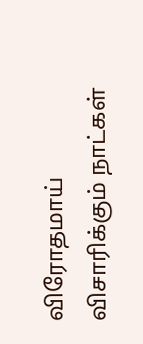விரோதமாய் விசாரிக்கும் நாட்கள்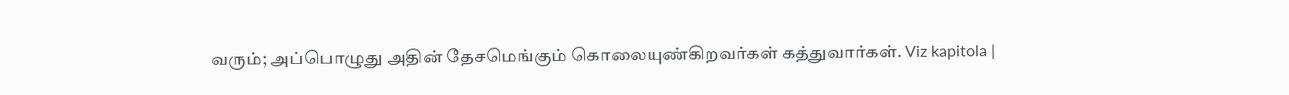வரும்; அப்பொழுது அதின் தேசமெங்கும் கொலையுண்கிறவர்கள் கத்துவார்கள். Viz kapitola |